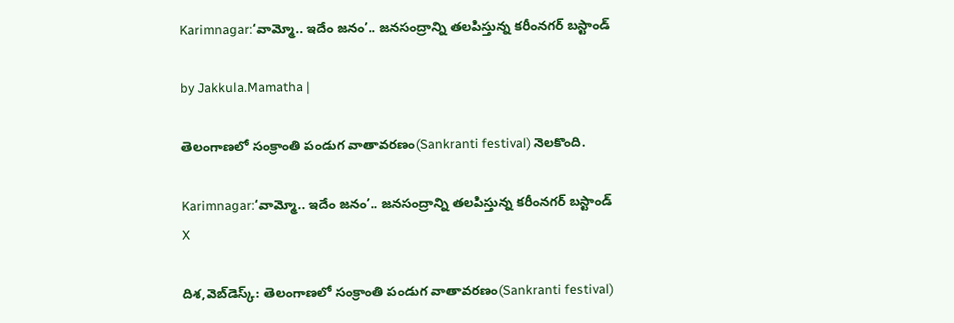Karimnagar:‘వామ్మో.. ఇదేం జనం’.. జనసంద్రాన్ని తలపిస్తున్న కరీంనగర్ బస్టాండ్

by Jakkula.Mamatha |

తెలంగాణలో సంక్రాంతి పండుగ వాతావరణం(Sankranti festival) నెలకొంది.

Karimnagar:‘వామ్మో.. ఇదేం జనం’.. జనసంద్రాన్ని తలపిస్తున్న కరీంనగర్ బస్టాండ్
X

దిశ,వెబ్‌డెస్క్: తెలంగాణలో సంక్రాంతి పండుగ వాతావరణం(Sankranti festival)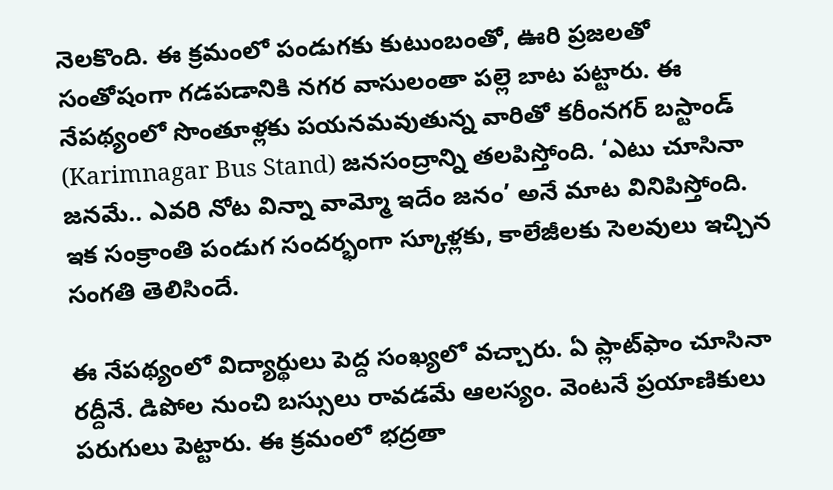నెలకొంది. ఈ క్రమంలో పండుగకు కుటుంబంతో, ఊరి ప్రజలతో సంతోషంగా గడపడానికి నగర వాసులంతా పల్లె బాట పట్టారు. ఈ నేపథ్యంలో సొంతూళ్లకు పయనమవుతున్న వారితో కరీంనగర్ బస్టాండ్ (Karimnagar Bus Stand) జనసంద్రాన్ని తలపిస్తోంది. ‘ఎటు చూసినా జనమే.. ఎవరి నోట విన్నా వామ్మో ఇదేం జనం’ అనే మాట వినిపిస్తోంది. ఇక సంక్రాంతి పండుగ సందర్భంగా స్కూళ్లకు, కాలేజీలకు సెలవులు ఇచ్చిన సంగతి తెలిసిందే.

ఈ నేపథ్యంలో విద్యార్థులు పెద్ద సంఖ్యలో వచ్చారు. ఏ ప్లాట్‌ఫాం చూసినా రద్దీనే. డిపోల నుంచి బస్సులు రావడమే ఆలస్యం. వెంటనే ప్రయాణికులు పరుగులు పెట్టారు. ఈ క్రమంలో భద్రతా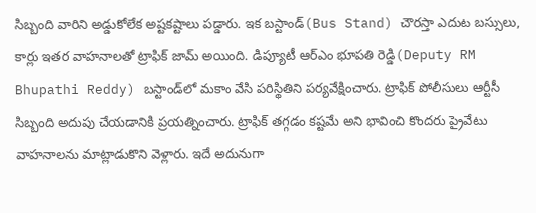సిబ్బంది వారిని అడ్డుకోలేక అష్టకష్టాలు పడ్డారు. ఇక బస్టాండ్(Bus Stand) చౌరస్తా ఎదుట బస్సులు, కార్లు ఇతర వాహనాలతో ట్రాఫిక్ జామ్ అయింది. డిప్యూటీ ఆర్‌ఎం భూపతి రెడ్డి(Deputy RM Bhupathi Reddy) బస్టాండ్‌లో మకాం వేసి పరిస్థితిని పర్యవేక్షించారు. ట్రాఫిక్ పోలీసులు ఆర్టీసీ సిబ్బంది అదుపు చేయడానికి ప్రయత్నించారు. ట్రాఫిక్ తగ్గడం కష్టమే అని భావించి కొందరు ప్రైవేటు వాహనాలను మాట్లాడుకొని వెళ్లారు. ఇదే అదునుగా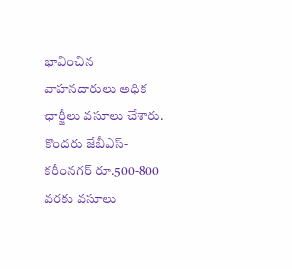భావించిన వాహనదారులు అధిక ఛార్జీలు వసూలు చేశారు. కొందరు జేబీఎస్-కరీంనగర్ రూ.500-800 వరకు వసూలు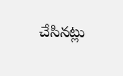చేసినట్లు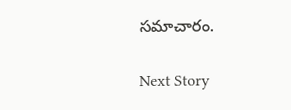సమాచారం.

Next Story